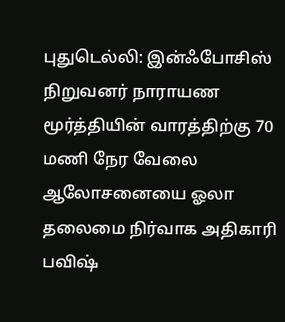புதுடெல்லி: இன்ஃபோசிஸ் நிறுவனர் நாராயண மூர்த்தியின் வாரத்திற்கு 70 மணி நேர வேலை ஆலோசனையை ஓலா தலைமை நிர்வாக அதிகாரி பவிஷ்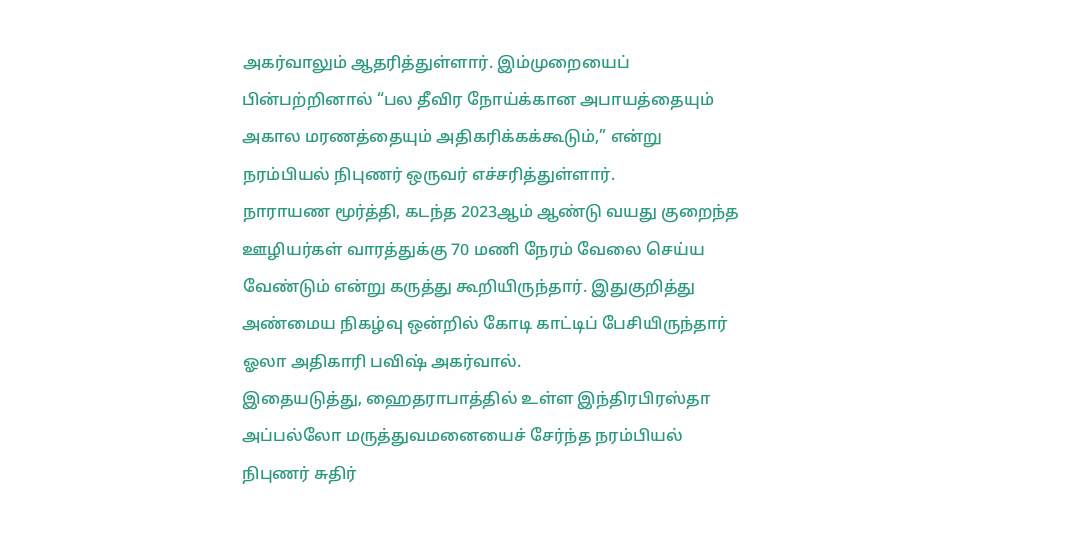அகர்வாலும் ஆதரித்துள்ளார். இம்முறையைப் பின்பற்றினால் “பல தீவிர நோய்க்கான அபாயத்தையும் அகால மரணத்தையும் அதிகரிக்கக்கூடும்,” என்று நரம்பியல் நிபுணர் ஒருவர் எச்சரித்துள்ளார்.
நாராயண மூர்த்தி, கடந்த 2023ஆம் ஆண்டு வயது குறைந்த ஊழியர்கள் வாரத்துக்கு 70 மணி நேரம் வேலை செய்ய வேண்டும் என்று கருத்து கூறியிருந்தார். இதுகுறித்து அண்மைய நிகழ்வு ஒன்றில் கோடி காட்டிப் பேசியிருந்தார் ஓலா அதிகாரி பவிஷ் அகர்வால்.
இதையடுத்து, ஹைதராபாத்தில் உள்ள இந்திரபிரஸ்தா அப்பல்லோ மருத்துவமனையைச் சேர்ந்த நரம்பியல் நிபுணர் சுதிர்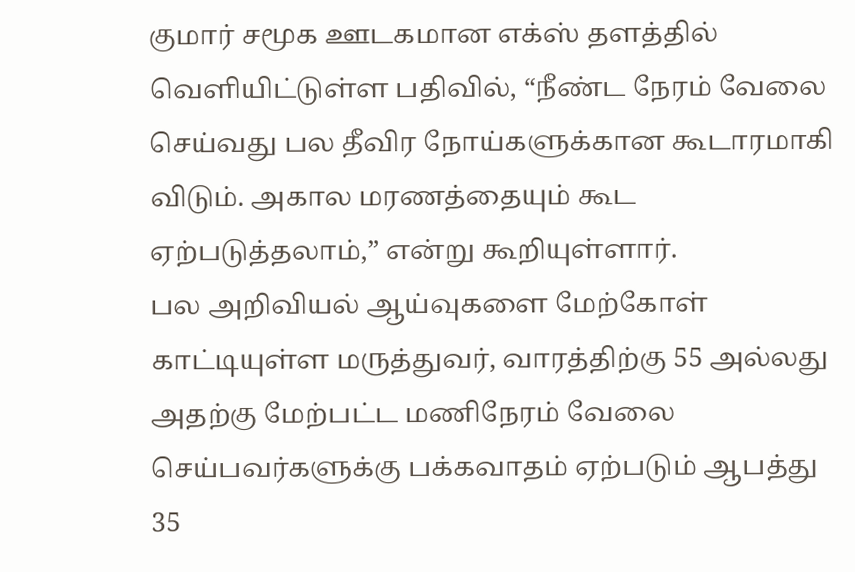குமார் சமூக ஊடகமான எக்ஸ் தளத்தில் வெளியிட்டுள்ள பதிவில், “நீண்ட நேரம் வேலை செய்வது பல தீவிர நோய்களுக்கான கூடாரமாகி விடும். அகால மரணத்தையும் கூட ஏற்படுத்தலாம்,” என்று கூறியுள்ளார்.
பல அறிவியல் ஆய்வுகளை மேற்கோள் காட்டியுள்ள மருத்துவர், வாரத்திற்கு 55 அல்லது அதற்கு மேற்பட்ட மணிநேரம் வேலை செய்பவர்களுக்கு பக்கவாதம் ஏற்படும் ஆபத்து 35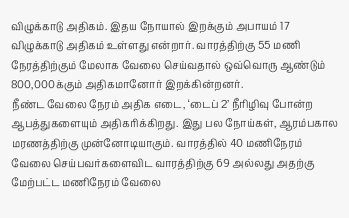விழுக்காடு அதிகம். இதய நோயால் இறக்கும் அபாயம் 17 விழுக்காடு அதிகம் உள்ளது என்றார். வாரத்திற்கு 55 மணி நேரத்திற்கும் மேலாக வேலை செய்வதால் ஒவ்வொரு ஆண்டும் 800,000க்கும் அதிகமானோர் இறக்கின்றனர்.
நீண்ட வேலை நேரம் அதிக எடை, ‘டைப் 2’ நீரிழிவு போன்ற ஆபத்துகளையும் அதிகரிக்கிறது. இது பல நோய்கள், ஆரம்பகால மரணத்திற்கு முன்னோடியாகும். வாரத்தில் 40 மணிநேரம் வேலை செய்பவர்களைவிட வாரத்திற்கு 69 அல்லது அதற்கு மேற்பட்ட மணிநேரம் வேலை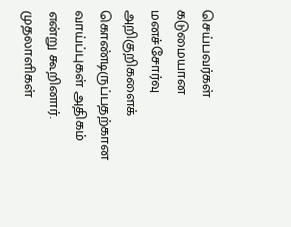செய்பவர்கள் கடுமையான மனச்சோர்வு அறிகுறிகளைக் கொண்டிருப்பதற்கான வாய்ப்புகள் அதிகம் என்று கூறினார்.
முதலாளிகள்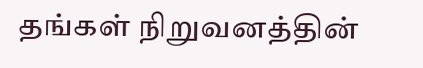தங்கள் நிறுவனத்தின்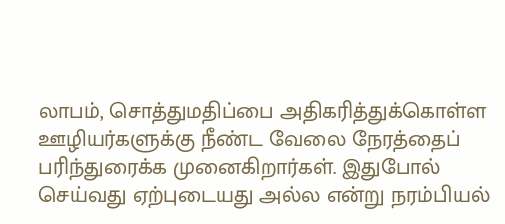லாபம், சொத்துமதிப்பை அதிகரித்துக்கொள்ள ஊழியர்களுக்கு நீண்ட வேலை நேரத்தைப் பரிந்துரைக்க முனைகிறார்கள். இதுபோல் செய்வது ஏற்புடையது அல்ல என்று நரம்பியல்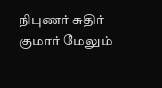நிபுணர் சுதிர் குமார் மேலும்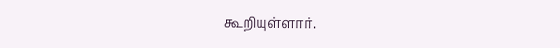கூறியுள்ளார்.